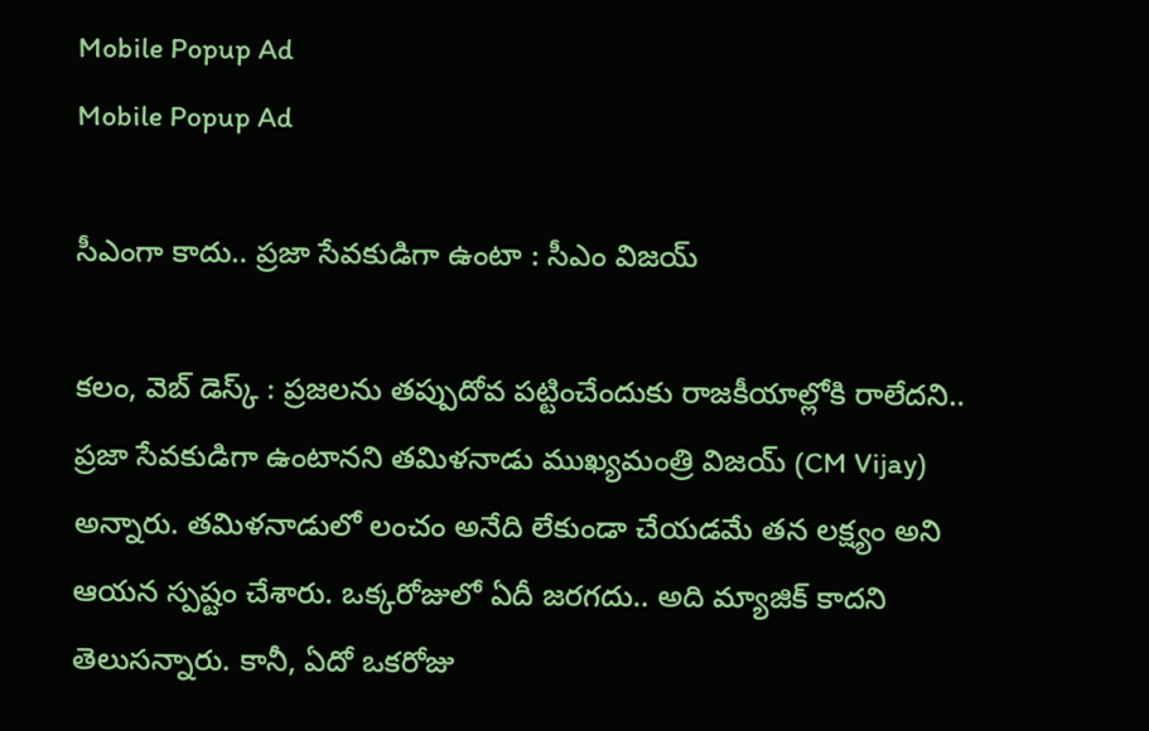Mobile Popup Ad
Mobile Popup Ad

సీఎంగా కాదు.. ప్రజా సేవకుడిగా ఉంటా : సీఎం విజయ్

కలం, వెబ్ డెస్క్ : ప్రజలను తప్పుదోవ పట్టించేందుకు రాజకీయాల్లోకి రాలేదని.. ప్రజా సేవకుడిగా ఉంటానని తమిళనాడు ముఖ్యమంత్రి విజయ్ (CM Vijay) అన్నారు. తమిళనాడులో లంచం అనేది లేకుండా చేయడమే తన లక్ష్యం అని ఆయన స్పష్టం చేశారు. ఒక్కరోజులో ఏదీ జరగదు.. అది మ్యాజిక్‌ కాదని తెలుసన్నారు. కానీ, ఏదో ఒకరోజు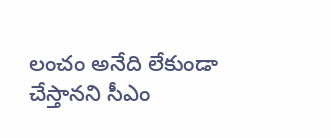లంచం అనేది లేకుండా చేస్తానని సీఎం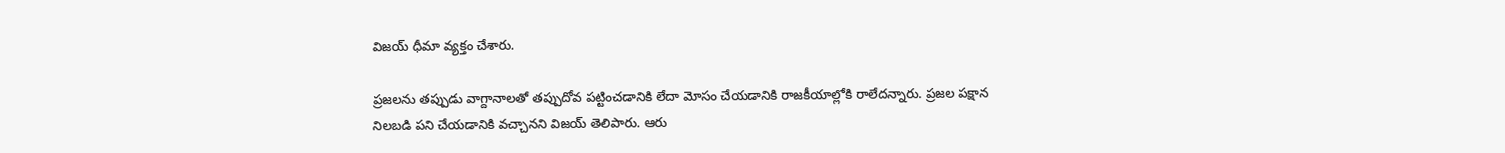విజయ్‌ ధీమా వ్యక్తం చేశారు.

ప్రజలను తప్పుడు వాగ్దానాలతో తప్పుదోవ పట్టించడానికి లేదా మోసం చేయడానికి రాజకీయాల్లోకి రాలేదన్నారు. ప్రజల పక్షాన నిలబడి పని చేయడానికి వచ్చానని విజయ్ తెలిపారు. ఆరు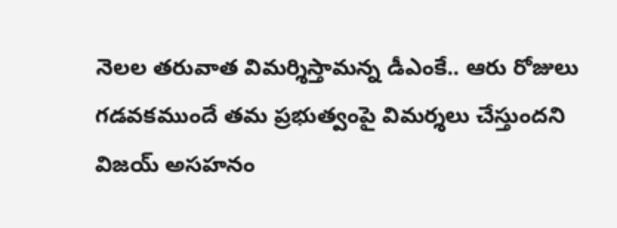నెలల తరువాత విమర్శిస్తామన్న డీఎంకే.. ఆరు రోజులు గడవకముందే తమ ప్రభుత్వంపై విమర్శలు చేస్తుందని విజయ్ అసహనం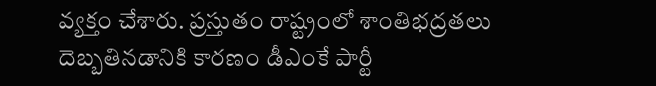వ్యక్తం చేశారు. ప్రస్తుతం రాష్ట్రంలో శాంతిభద్రతలు దెబ్బతినడానికి కారణం డీఎంకే పార్టీ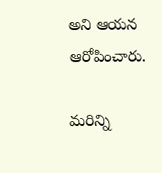అని ఆయన ఆరోపించారు.

మ‌రిన్ని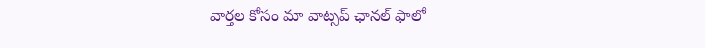వార్త‌ల కోసం మా వాట్స‌ప్ ఛాన‌ల్ ఫాలో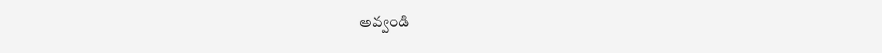అవ్వండి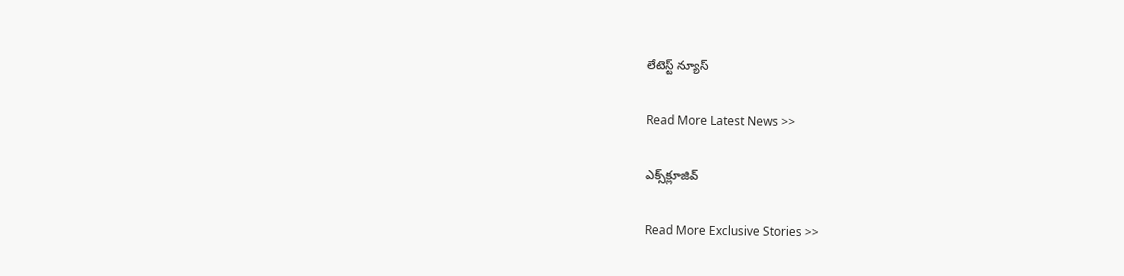లేటెస్ట్ న్యూస్‌

Read More Latest News >>

ఎక్స్‌క్లూజివ్‌

Read More Exclusive Stories >>